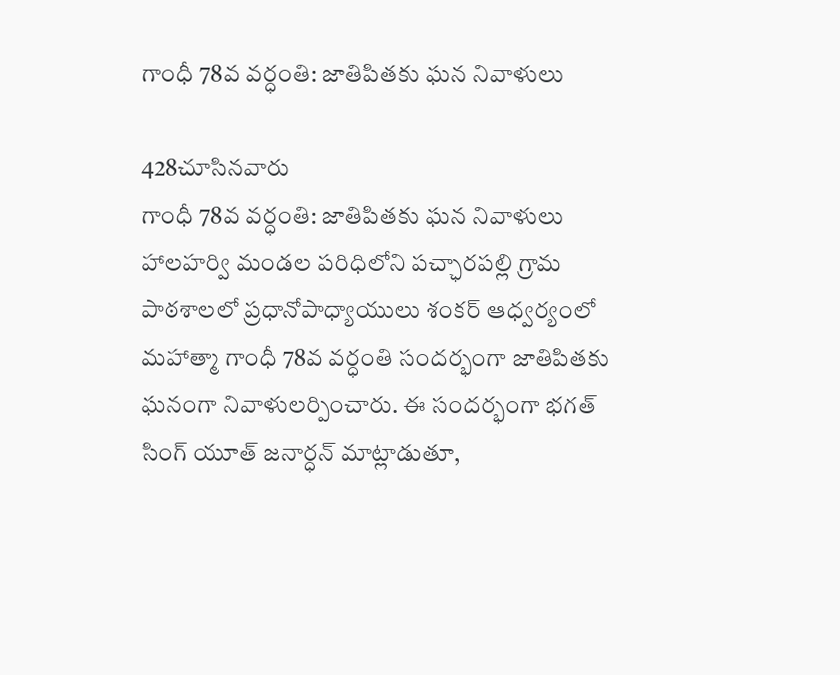గాంధీ 78వ వర్ధంతి: జాతిపితకు ఘన నివాళులు

428చూసినవారు
గాంధీ 78వ వర్ధంతి: జాతిపితకు ఘన నివాళులు
హాలహర్వి మండల పరిధిలోని పచ్ఛారపల్లి గ్రామ పాఠశాలలో ప్రధానోపాధ్యాయులు శంకర్ ఆధ్వర్యంలో మహాత్మా గాంధీ 78వ వర్ధంతి సందర్భంగా జాతిపితకు ఘనంగా నివాళులర్పించారు. ఈ సందర్భంగా భగత్ సింగ్ యూత్ జనార్ధన్ మాట్లాడుతూ,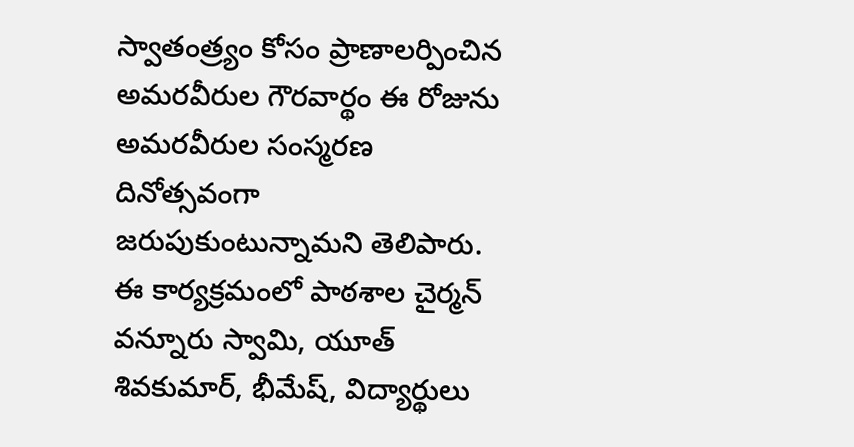స్వాతంత్ర్యం కోసం ప్రాణాలర్పించిన అమరవీరుల గౌరవార్థం ఈ రోజును అమరవీరుల సంస్మరణ దినోత్సవంగా జరుపుకుంటున్నామని తెలిపారు. ఈ కార్యక్రమంలో పాఠశాల చైర్మన్ వన్నూరు స్వామి, యూత్ శివకుమార్, భీమేష్, విద్యార్థులు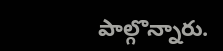పాల్గొన్నారు.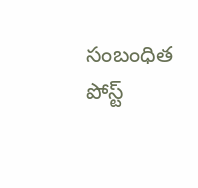సంబంధిత పోస్ట్